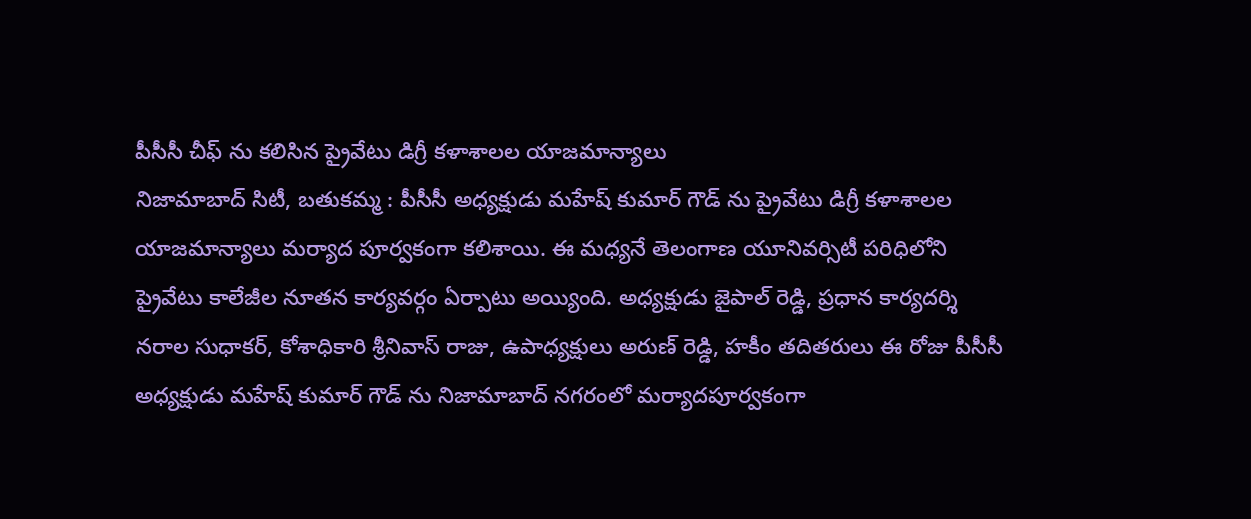పీసీసీ చీఫ్ ను కలిసిన ప్రైవేటు డిగ్రీ కళాశాలల యాజమాన్యాలు
నిజామాబాద్ సిటీ, బతుకమ్మ : పీసీసీ అధ్యక్షుడు మహేష్ కుమార్ గౌడ్ ను ప్రైవేటు డిగ్రీ కళాశాలల యాజమాన్యాలు మర్యాద పూర్వకంగా కలిశాయి. ఈ మధ్యనే తెలంగాణ యూనివర్సిటీ పరిధిలోని ప్రైవేటు కాలేజీల నూతన కార్యవర్గం ఏర్పాటు అయ్యింది. అధ్యక్షుడు జైపాల్ రెడ్డి, ప్రధాన కార్యదర్శి నరాల సుధాకర్, కోశాధికారి శ్రీనివాస్ రాజు, ఉపాధ్యక్షులు అరుణ్ రెడ్డి, హకీం తదితరులు ఈ రోజు పీసీసీ అధ్యక్షుడు మహేష్ కుమార్ గౌడ్ ను నిజామాబాద్ నగరంలో మర్యాదపూర్వకంగా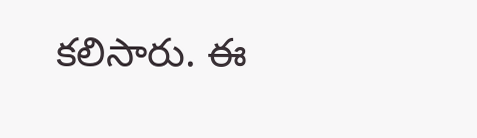కలిసారు. ఈ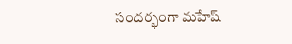సందర్భంగా మహేష్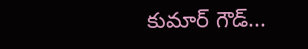కుమార్ గౌడ్...